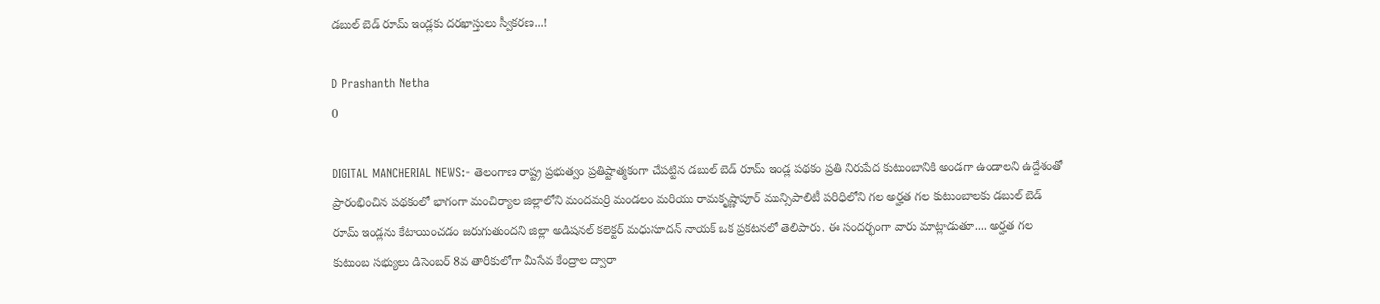డబుల్ బెడ్ రూమ్ ఇండ్లకు దరఖాస్తులు స్వీకరణ...!

D Prashanth Netha
0

DIGITAL MANCHERIAL NEWS:- తెలంగాణ రాష్ట్ర ప్రభుత్వం ప్రతిష్టాత్మకంగా చేపట్టిన డబుల్ బెడ్ రూమ్ ఇండ్ల పథకం ప్రతి నిరుపేద కుటుంబానికి అండగా ఉండాలని ఉద్దేశంతో ప్రారంభించిన పథకంలో భాగంగా మంచిర్యాల జిల్లాలోని మందమర్రి మండలం మరియు రామకృష్ణాపూర్ మున్సిపాలిటీ పరిధిలోని గల అర్హత గల కుటుంబాలకు డబుల్ బెడ్ రూమ్ ఇండ్లను కేటాయించడం జరుగుతుందని జిల్లా అడిషనల్ కలెక్టర్ మధుసూదన్ నాయక్ ఒక ప్రకటనలో తెలిపారు. ఈ సందర్భంగా వారు మాట్లాడుతూ.... అర్హత గల కుటుంబ సభ్యులు డిసెంబర్ 8వ తారీకులోగా మీసేవ కేంద్రాల ద్వారా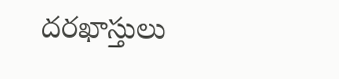దరఖాస్తులు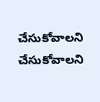చేసుకోవాలని చేసుకోవాలని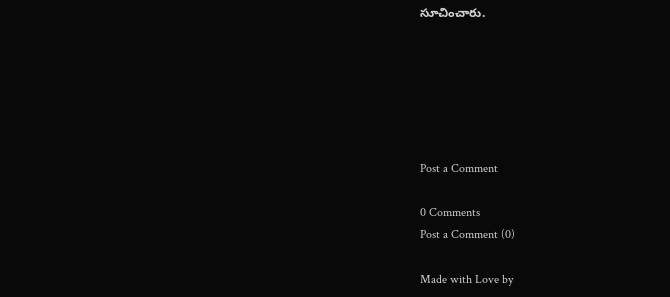సూచించారు.






Post a Comment

0 Comments
Post a Comment (0)

Made with Love by